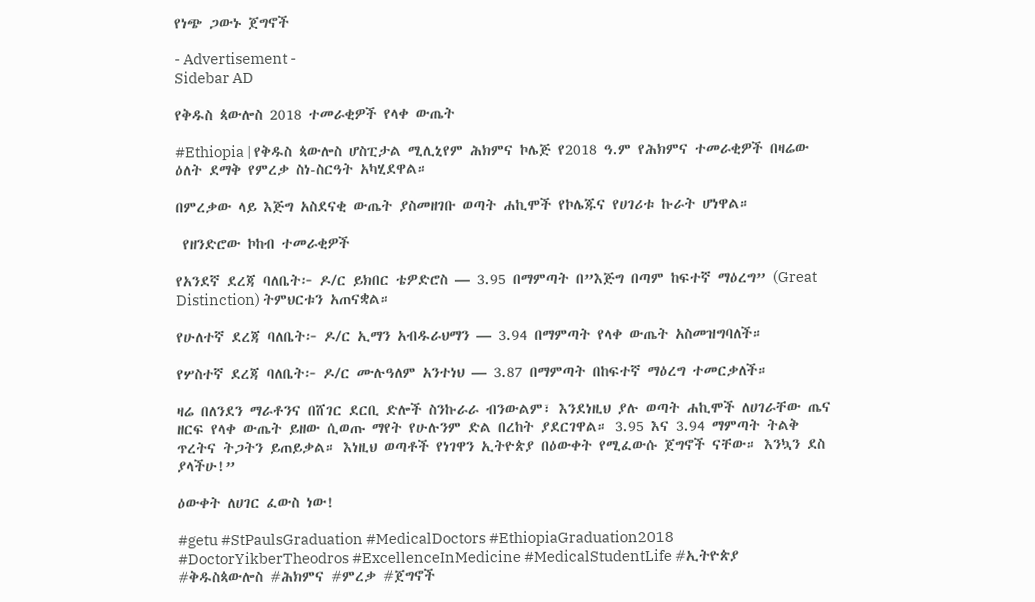የነጭ ጋውኑ ጀግኖች

- Advertisement -
Sidebar AD

የቅዱስ ጳውሎስ 2018 ተመራቂዎች የላቀ ውጤት

#Ethiopia | የቅዱስ ጳውሎስ ሆስፒታል ሚሊኒየም ሕክምና ኮሌጅ የ2018 ዓ.ም የሕክምና ተመራቂዎች በዛሬው ዕለት ደማቅ የምረቃ ስነ-ስርዓት አካሂደዋል።

በምረቃው ላይ እጅግ አስደናቂ ውጤት ያስመዘገቡ ወጣት ሐኪሞች የኮሌጁና የሀገሪቱ ኩራት ሆነዋል።

 የዘንድሮው ኮከብ ተመራቂዎች

የአንደኛ ደረጃ ባለቤት፦ ዶ/ር ይክበር ቴዎድሮስ — 3.95 በማምጣት በ”እጅግ በጣም ከፍተኛ ማዕረግ” (Great Distinction) ትምህርቱን አጠናቋል።

የሁለተኛ ደረጃ ባለቤት፦ ዶ/ር ኢማን አብዱራህማን — 3.94 በማምጣት የላቀ ውጤት አስመዝግባለች።

የሦስተኛ ደረጃ ባለቤት፦ ዶ/ር ሙሉዓለም አንተነህ — 3.87 በማምጣት በከፍተኛ ማዕረግ ተመርቃለች።

ዛሬ በለንደን ማራቶንና በሸገር ደርቢ ድሎች ስንኩራራ ብንውልም፣ እንደነዚህ ያሉ ወጣት ሐኪሞች ለሀገራቸው ጤና ዘርፍ የላቀ ውጤት ይዘው ሲወጡ ማየት የሁሉንም ድል በረከት ያደርገዋል። 3.95 እና 3.94 ማምጣት ትልቅ ጥረትና ትጋትን ይጠይቃል። እነዚህ ወጣቶች የነገዋን ኢትዮጵያ በዕውቀት የሚፈውሱ ጀግኖች ናቸው። እንኳን ደስ ያላችሁ!”

ዕውቀት ለሀገር ፈውስ ነው!

#getu #StPaulsGraduation #MedicalDoctors #EthiopiaGraduation2018 #DoctorYikberTheodros #ExcellenceInMedicine #MedicalStudentLife #ኢትዮጵያ #ቅዱስጳውሎስ #ሕክምና #ምረቃ #ጀግኖች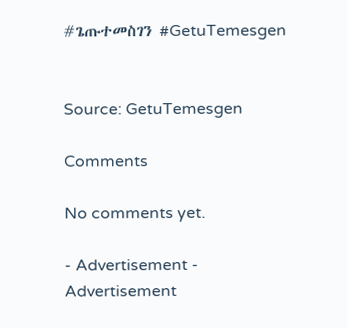#ጌጡተመስገን #GetuTemesgen


Source: GetuTemesgen

Comments

No comments yet.

- Advertisement -
Advertisement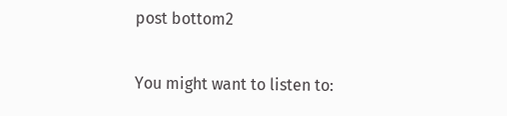post bottom2

You might want to listen to: